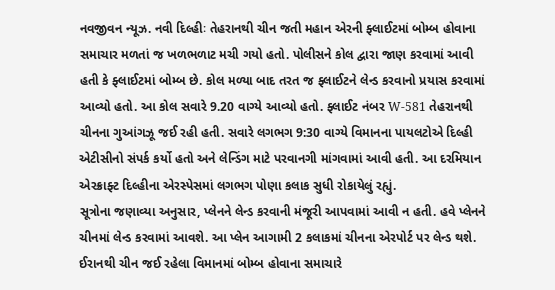નવજીવન ન્યૂઝ. નવી દિલ્હીઃ તેહરાનથી ચીન જતી મહાન એરની ફ્લાઈટમાં બોમ્બ હોવાના સમાચાર મળતાં જ ખળભળાટ મચી ગયો હતો. પોલીસને કોલ દ્વારા જાણ કરવામાં આવી હતી કે ફ્લાઈટમાં બોમ્બ છે. કોલ મળ્યા બાદ તરત જ ફ્લાઈટને લેન્ડ કરવાનો પ્રયાસ કરવામાં આવ્યો હતો. આ કોલ સવારે 9.20 વાગ્યે આવ્યો હતો. ફ્લાઈટ નંબર W-581 તેહરાનથી ચીનના ગુઆંગઝૂ જઈ રહી હતી. સવારે લગભગ 9:30 વાગ્યે વિમાનના પાયલટોએ દિલ્હી એટીસીનો સંપર્ક કર્યો હતો અને લેન્ડિંગ માટે પરવાનગી માંગવામાં આવી હતી. આ દરમિયાન એરક્રાફ્ટ દિલ્હીના એરસ્પેસમાં લગભગ પોણા કલાક સુધી રોકાયેલું રહ્યું.
સૂત્રોના જણાવ્યા અનુસાર, પ્લેનને લેન્ડ કરવાની મંજૂરી આપવામાં આવી ન હતી. હવે પ્લેનને ચીનમાં લેન્ડ કરવામાં આવશે. આ પ્લેન આગામી 2 કલાકમાં ચીનના એરપોર્ટ પર લેન્ડ થશે. ઈરાનથી ચીન જઈ રહેલા વિમાનમાં બોમ્બ હોવાના સમાચારે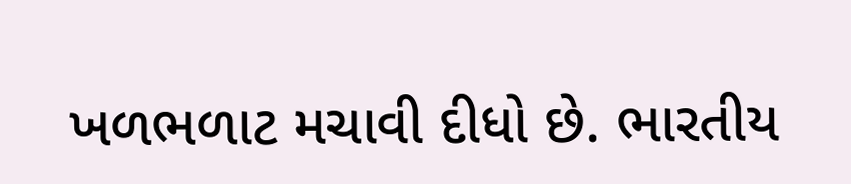ખળભળાટ મચાવી દીધો છે. ભારતીય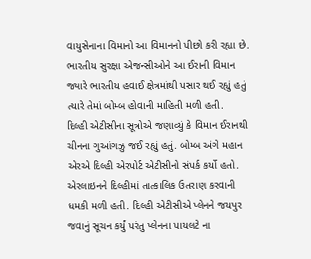વાયુસેનાના વિમાનો આ વિમાનનો પીછો કરી રહ્યા છે. ભારતીય સુરક્ષા એજન્સીઓને આ ઈરાની વિમાન જ્યારે ભારતીય હવાઈ ક્ષેત્રમાંથી પસાર થઈ રહ્યું હતું ત્યારે તેમાં બોમ્બ હોવાની માહિતી મળી હતી.
દિલ્હી એટીસીના સૂત્રોએ જણાવ્યું કે વિમાન ઈરાનથી ચીનના ગુઆંગઝુ જઈ રહ્યું હતું. બોમ્બ અંગે મહાન એરએ દિલ્હી એરપોર્ટ એટીસીનો સંપર્ક કર્યો હતો. એરલાઇનને દિલ્હીમાં તાત્કાલિક ઉતરાણ કરવાની ધમકી મળી હતી. દિલ્હી એટીસીએ પ્લેનને જયપુર જવાનું સૂચન કર્યું પરંતુ પ્લેનના પાયલટે ના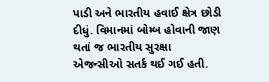પાડી અને ભારતીય હવાઈ ક્ષેત્ર છોડી દીધું. વિમાનમાં બોમ્બ હોવાની જાણ થતાં જ ભારતીય સુરક્ષા એજન્સીઓ સતર્ક થઈ ગઈ હતી.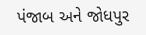પંજાબ અને જોધપુર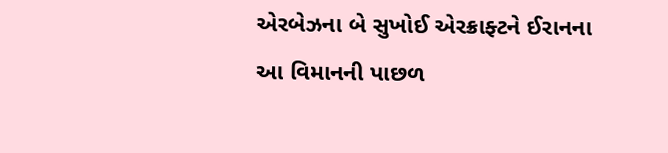એરબેઝના બે સુખોઈ એરક્રાફ્ટને ઈરાનના આ વિમાનની પાછળ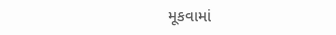મૂકવામાં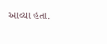આવ્યા હતા.